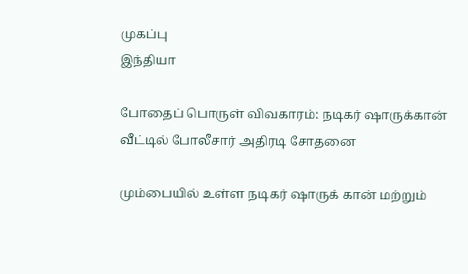முகப்பு
இந்தியா

போதைப் பொருள் விவகாரம்: நடிகர் ஷாருக்‍கான் வீட்டில் போலீசார் அதிரடி சோதனை

மும்பையில் உள்ள நடிகர் ஷாருக் கான் மற்றும்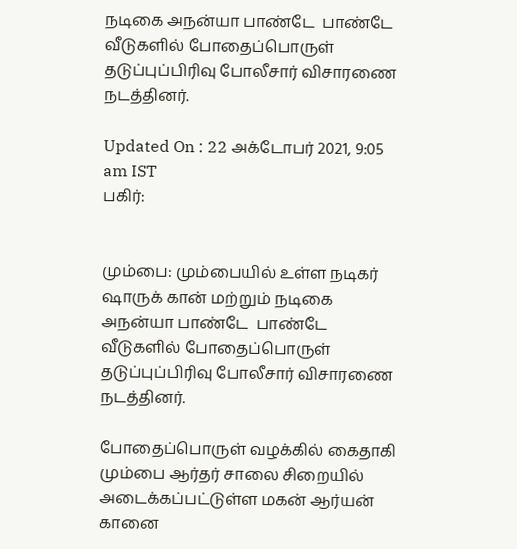நடிகை அநன்யா பாண்டே  பாண்டே வீடுகளில் போதைப்பொருள் தடுப்புப்பிரிவு போலீசார் விசாரணை நடத்தினர்.

Updated On : 22 அக்டோபர் 2021, 9:05 am IST
பகிர்:


மும்பை: மும்பையில் உள்ள நடிகர் ஷாருக் கான் மற்றும் நடிகை அநன்யா பாண்டே  பாண்டே வீடுகளில் போதைப்பொருள் தடுப்புப்பிரிவு போலீசார் விசாரணை நடத்தினர்.

போதைப்பொருள் வழக்கில் கைதாகி மும்பை ஆர்தர் சாலை சிறையில் அடைக்கப்பட்டுள்ள மகன் ஆர்யன் கானை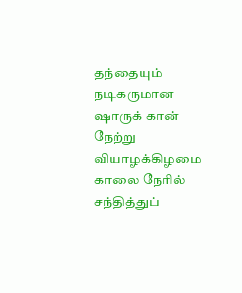தந்தையும் நடிகருமான ஷாருக் கான் நேற்று வியாழக்கிழமை காலை நேரில் சந்தித்துப்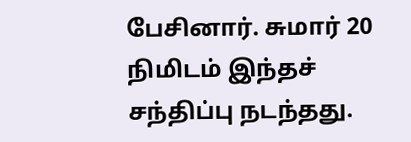பேசினார். சுமார் 20 நிமிடம் இந்தச் சந்திப்பு நடந்தது.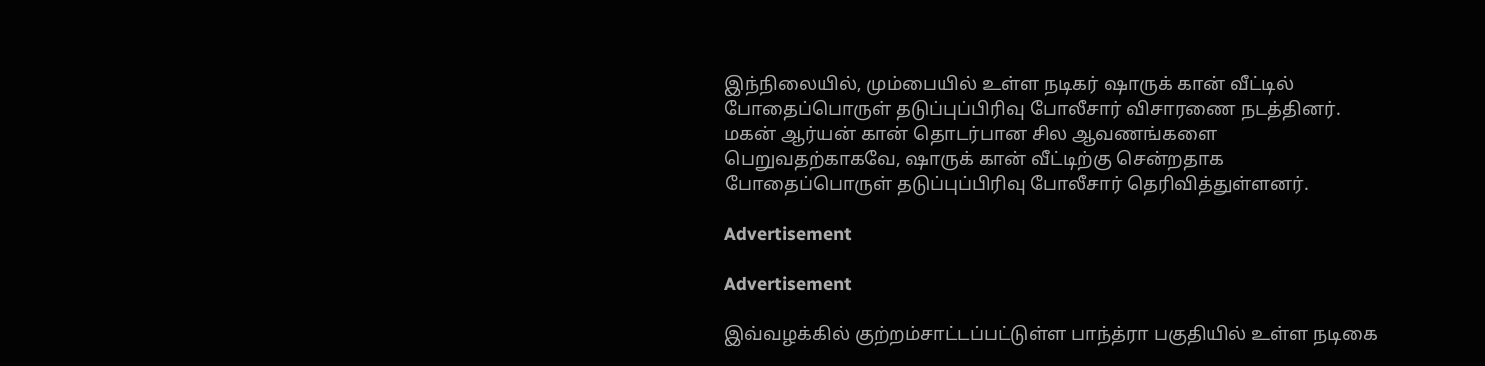இந்நிலையில், மும்பையில் உள்ள நடிகர் ஷாருக் கான் வீட்டில் போதைப்பொருள் தடுப்புப்பிரிவு போலீசார் விசாரணை நடத்தினர். மகன் ஆர்யன் கான் தொடர்பான சில ஆவணங்களை பெறுவதற்காகவே, ஷாருக் கான் வீட்டிற்கு சென்றதாக போதைப்பொருள் தடுப்புப்பிரிவு போலீசார் தெரிவித்துள்ளனர்.

Advertisement

Advertisement

இவ்வழக்‍கில் குற்றம்சாட்டப்பட்டுள்ள பாந்த்ரா பகுதியில் உள்ள நடிகை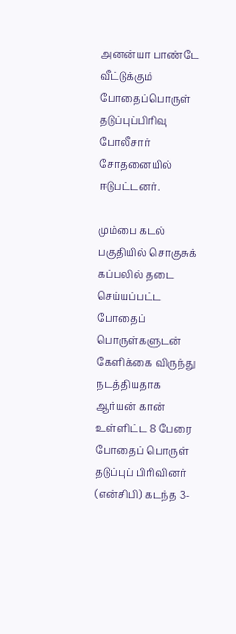அனன்யா பாண்டே வீட்டுக்கும் போதைப்பொருள் தடுப்புப்பிரிவு போலீசார் சோதனையில் ஈடுபட்டனர்.

மும்பை கடல் பகுதியில் சொகுசுக் கப்பலில் தடை செய்யப்பட்ட போதைப் பொருள்களுடன் கேளிக்கை விருந்து நடத்தியதாக ஆர்யன் கான் உள்ளிட்ட 8 பேரை போதைப் பொருள் தடுப்புப் பிரிவினர் (என்சிபி) கடந்த 3-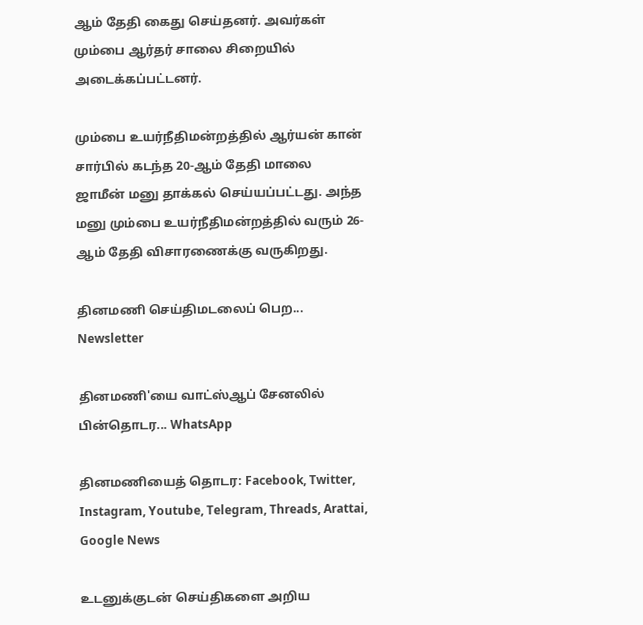ஆம் தேதி கைது செய்தனர். அவர்கள் மும்பை ஆர்தர் சாலை சிறையில் அடைக்கப்பட்டனர்.

மும்பை உயர்நீதிமன்றத்தில் ஆர்யன் கான் சார்பில் கடந்த 20-ஆம் தேதி மாலை ஜாமீன் மனு தாக்கல் செய்யப்பட்டது. அந்த மனு மும்பை உயர்நீதிமன்றத்தில் வரும் 26-ஆம் தேதி விசாரணைக்கு வருகிறது.

தினமணி செய்திமடலைப் பெற... Newsletter

தினமணி'யை வாட்ஸ்ஆப் சேனலில் பின்தொடர... WhatsApp

தினமணியைத் தொடர: Facebook, Twitter, Instagram, Youtube, Telegram, Threads, Arattai, Google News

உடனுக்குடன் செய்திகளை அறிய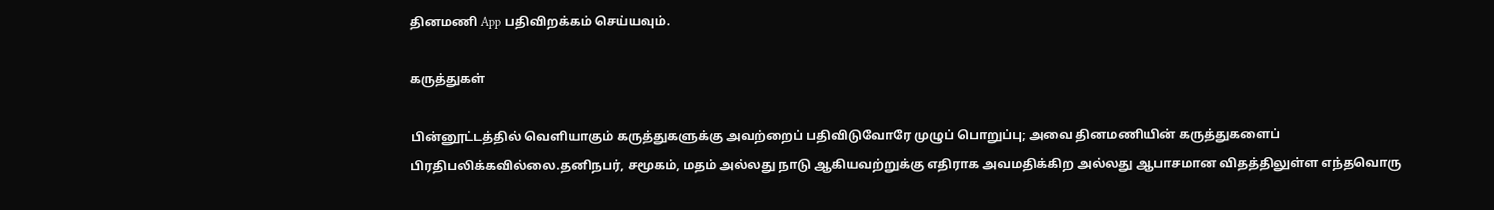தினமணி App பதிவிறக்கம் செய்யவும்.

கருத்துகள்

பின்னூட்டத்தில் வெளியாகும் கருத்துகளுக்கு அவற்றைப் பதிவிடுவோரே முழுப் பொறுப்பு; அவை தினமணியின் கருத்துகளைப் பிரதிபலிக்கவில்லை.தனிநபர், சமூகம், மதம் அல்லது நாடு ஆகியவற்றுக்கு எதிராக அவமதிக்கிற அல்லது ஆபாசமான விதத்திலுள்ள எந்தவொரு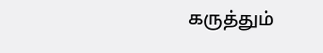கருத்தும்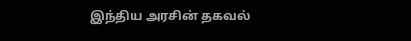இந்திய அரசின் தகவல்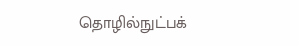தொழில்நுட்பக்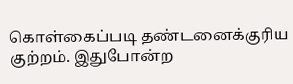கொள்கைப்படி தண்டனைக்குரிய குற்றம். இதுபோன்ற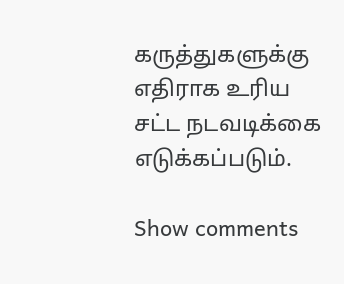கருத்துகளுக்கு எதிராக உரிய சட்ட நடவடிக்கை எடுக்கப்படும்.

Show comments